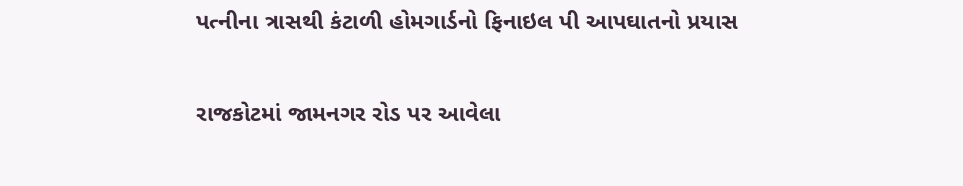પત્નીના ત્રાસથી કંટાળી હોમગાર્ડનો ફિનાઇલ પી આપઘાતનો પ્રયાસ

રાજકોટમાં જામનગર રોડ પર આવેલા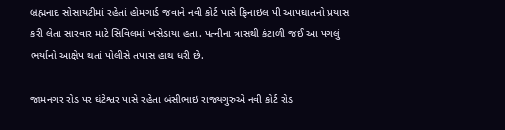બ્રહ્મનાદ સોસાયટીમાં રહેતાં હોમગાર્ડ જવાને નવી કોર્ટ પાસે ફિનાઇલ પી આપઘાતનો પ્રયાસ કરી લેતા સારવાર માટે સિવિલમાં ખસેડાયા હતા. પત્નીના ત્રાસથી કંટાળી જઈ આ પગલું ભર્યાનો આક્ષેપ થતાં પોલીસે તપાસ હાથ ધરી છે.

જામનગર રોડ પર ઘંટેશ્વર પાસે રહેતા બંસીભાઇ રાજ્યગુરુએ નવી કોર્ટ રોડ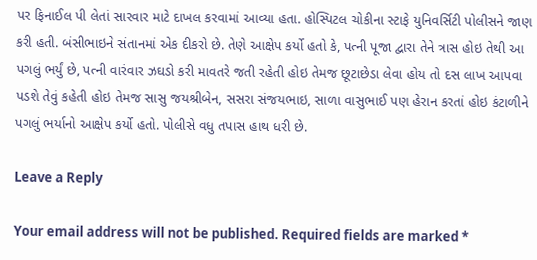પર ફિનાઈલ પી લેતાં સારવાર માટે દાખલ કરવામાં આવ્યા હતા. હોસ્પિટલ ચોકીના સ્ટાફે યુનિવર્સિટી પોલીસને જાણ કરી હતી. બંસીભાઇને સંતાનમાં એક દીકરો છે. તેણે આક્ષેપ કર્યો હતો કે, પત્ની પૂજા દ્વારા તેને ત્રાસ હોઇ તેથી આ પગલું ભર્યું છે, પત્ની વારંવાર ઝઘડો કરી માવતરે જતી રહેતી હોઇ તેમજ છૂટાછેડા લેવા હોય તો દસ લાખ આપવા પડશે તેવું કહેતી હોઇ તેમજ સાસુ જયશ્રીબેન, સસરા સંજયભાઇ, સાળા વાસુભાઈ પણ હેરાન કરતાં હોઇ કંટાળીને પગલું ભર્યાનો આક્ષેપ કર્યો હતો. પોલીસે વધુ તપાસ હાથ ધરી છે.

Leave a Reply

Your email address will not be published. Required fields are marked *